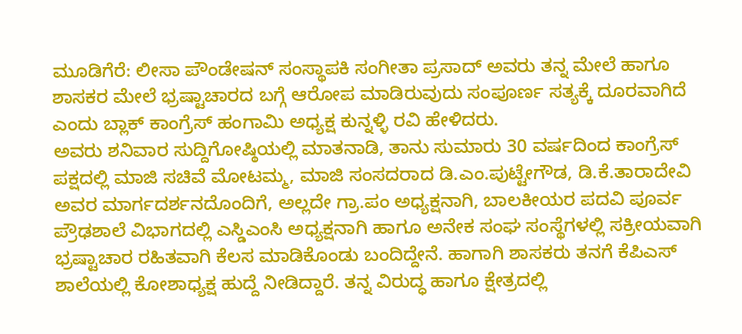ಮೂಡಿಗೆರೆ: ಲೀಸಾ ಪೌಂಡೇಷನ್ ಸಂಸ್ಥಾಪಕಿ ಸಂಗೀತಾ ಪ್ರಸಾದ್ ಅವರು ತನ್ನ ಮೇಲೆ ಹಾಗೂ ಶಾಸಕರ ಮೇಲೆ ಭ್ರಷ್ಟಾಚಾರದ ಬಗ್ಗೆ ಆರೋಪ ಮಾಡಿರುವುದು ಸಂಪೂರ್ಣ ಸತ್ಯಕ್ಕೆ ದೂರವಾಗಿದೆ ಎಂದು ಬ್ಲಾಕ್ ಕಾಂಗ್ರೆಸ್ ಹಂಗಾಮಿ ಅಧ್ಯಕ್ಷ ಕುನ್ನಳ್ಳಿ ರವಿ ಹೇಳಿದರು.
ಅವರು ಶನಿವಾರ ಸುದ್ದಿಗೋಷ್ಠಿಯಲ್ಲಿ ಮಾತನಾಡಿ, ತಾನು ಸುಮಾರು 30 ವರ್ಷದಿಂದ ಕಾಂಗ್ರೆಸ್ ಪಕ್ಷದಲ್ಲಿ ಮಾಜಿ ಸಚಿವೆ ಮೋಟಮ್ಮ, ಮಾಜಿ ಸಂಸದರಾದ ಡಿ.ಎಂ.ಪುಟ್ಟೇಗೌಡ, ಡಿ.ಕೆ.ತಾರಾದೇವಿ ಅವರ ಮಾರ್ಗದರ್ಶನದೊಂದಿಗೆ, ಅಲ್ಲದೇ ಗ್ರಾ.ಪಂ ಅಧ್ಯಕ್ಷನಾಗಿ, ಬಾಲಕೀಯರ ಪದವಿ ಪೂರ್ವ ಪ್ರೌಢಶಾಲೆ ವಿಭಾಗದಲ್ಲಿ ಎಸ್ಡಿಎಂಸಿ ಅಧ್ಯಕ್ಷನಾಗಿ ಹಾಗೂ ಅನೇಕ ಸಂಘ ಸಂಸ್ಥೆಗಳಲ್ಲಿ ಸಕ್ರೀಯವಾಗಿ ಭ್ರಷ್ಟಾಚಾರ ರಹಿತವಾಗಿ ಕೆಲಸ ಮಾಡಿಕೊಂಡು ಬಂದಿದ್ದೇನೆ. ಹಾಗಾಗಿ ಶಾಸಕರು ತನಗೆ ಕೆಪಿಎಸ್ ಶಾಲೆಯಲ್ಲಿ ಕೋಶಾಧ್ಯಕ್ಷ ಹುದ್ದೆ ನೀಡಿದ್ದಾರೆ. ತನ್ನ ವಿರುದ್ಧ ಹಾಗೂ ಕ್ಷೇತ್ರದಲ್ಲಿ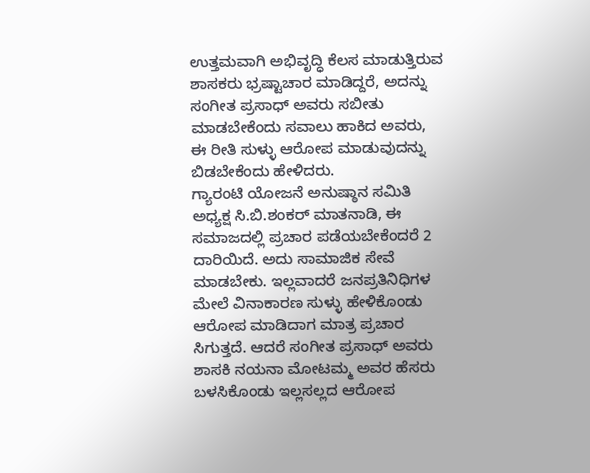ಉತ್ತಮವಾಗಿ ಅಭಿವೃದ್ಧಿ ಕೆಲಸ ಮಾಡುತ್ತಿರುವ ಶಾಸಕರು ಭ್ರಷ್ಟಾಚಾರ ಮಾಡಿದ್ದರೆ, ಅದನ್ನು ಸಂಗೀತ ಪ್ರಸಾಧ್ ಅವರು ಸಬೀತು ಮಾಡಬೇಕೆಂದು ಸವಾಲು ಹಾಕಿದ ಅವರು, ಈ ರೀತಿ ಸುಳ್ಳು ಆರೋಪ ಮಾಡುವುದನ್ನು ಬಿಡಬೇಕೆಂದು ಹೇಳಿದರು.
ಗ್ಯಾರಂಟಿ ಯೋಜನೆ ಅನುಷ್ಠಾನ ಸಮಿತಿ ಅಧ್ಯಕ್ಷ ಸಿ.ಬಿ.ಶಂಕರ್ ಮಾತನಾಡಿ, ಈ ಸಮಾಜದಲ್ಲಿ ಪ್ರಚಾರ ಪಡೆಯಬೇಕೆಂದರೆ 2 ದಾರಿಯಿದೆ. ಅದು ಸಾಮಾಜಿಕ ಸೇವೆ ಮಾಡಬೇಕು. ಇಲ್ಲವಾದರೆ ಜನಪ್ರತಿನಿಧಿಗಳ ಮೇಲೆ ವಿನಾಕಾರಣ ಸುಳ್ಳು ಹೇಳಿಕೊಂಡು ಆರೋಪ ಮಾಡಿದಾಗ ಮಾತ್ರ ಪ್ರಚಾರ ಸಿಗುತ್ತದೆ. ಆದರೆ ಸಂಗೀತ ಪ್ರಸಾಧ್ ಅವರು ಶಾಸಕಿ ನಯನಾ ಮೋಟಮ್ಮ ಅವರ ಹೆಸರು ಬಳಸಿಕೊಂಡು ಇಲ್ಲಸಲ್ಲದ ಆರೋಪ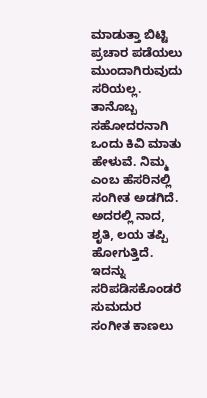ಮಾಡುತ್ತಾ ಬಿಟ್ಟಿ ಪ್ರಚಾರ ಪಡೆಯಲು ಮುಂದಾಗಿರುವುದು ಸರಿಯಲ್ಲ. ತಾನೊಬ್ಬ ಸಹೋದರನಾಗಿ ಒಂದು ಕಿವಿ ಮಾತು ಹೇಳುವೆ. ನಿಮ್ಮ ಎಂಬ ಹೆಸರಿನಲ್ಲಿ ಸಂಗೀತ ಅಡಗಿದೆ. ಅದರಲ್ಲಿ ನಾದ, ಶೃತಿ, ಲಯ ತಪ್ಪಿ ಹೋಗುತ್ತಿದೆ. ಇದನ್ನು ಸರಿಪಡಿಸಕೊಂಡರೆ ಸುಮದುರ ಸಂಗೀತ ಕಾಣಲು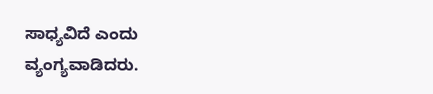ಸಾಧ್ಯವಿದೆ ಎಂದು ವ್ಯಂಗ್ಯವಾಡಿದರು.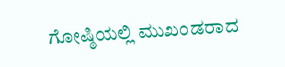ಗೋಷ್ಠಿಯಲ್ಲಿ ಮುಖಂಡರಾದ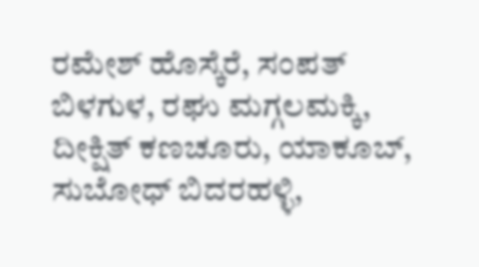ರಮೇಶ್ ಹೊಸ್ಕೆರೆ, ಸಂಪತ್ ಬಿಳಗುಳ, ರಘು ಮಗ್ಗಲಮಕ್ಕಿ, ದೀಕ್ಷಿತ್ ಕಣಚೂರು, ಯಾಕೂಬ್, ಸುಬೋಧ್ ಬಿದರಹಳ್ಳಿ,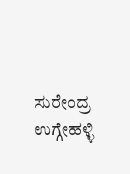ಸುರೇಂದ್ರ ಉಗ್ಗೇಹಳ್ಳಿ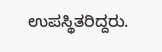ಉಪಸ್ಥಿತರಿದ್ದರು.